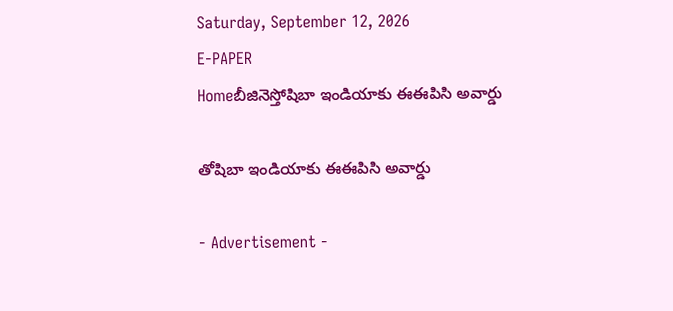Saturday, September 12, 2026
E-PAPER
Homeబీజినెస్తోషిబా ఇండియాకు ఈఈపిసి అవార్డు

తోషిబా ఇండియాకు ఈఈపిసి అవార్డు

- Advertisement -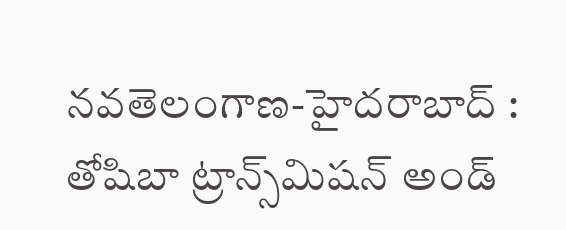నవతెలంగాణ-హైదరాబాద్‌ :
తోషిబా ట్రాన్స్‌మిషన్ అండ్‌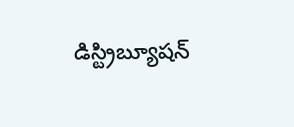డిస్ట్రిబ్యూషన్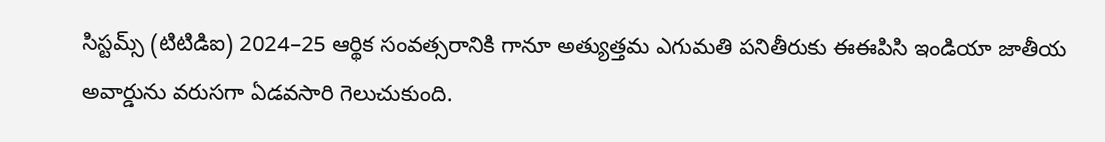సిస్టమ్స్ (టిటిడిఐ) 2024–25 ఆర్థిక సంవత్సరానికి గానూ అత్యుత్తమ ఎగుమతి పనితీరుకు ఈఈపిసి ఇండియా జాతీయ అవార్డును వరుసగా ఏడవసారి గెలుచుకుంది.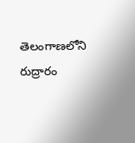తెలంగాణలోని రుద్రారం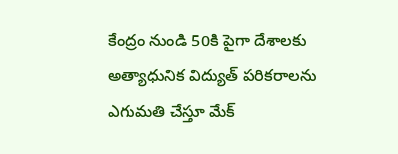కేంద్రం నుండి 50కి పైగా దేశాలకు అత్యాధునిక విద్యుత్ పరికరాలను ఎగుమతి చేస్తూ మేక్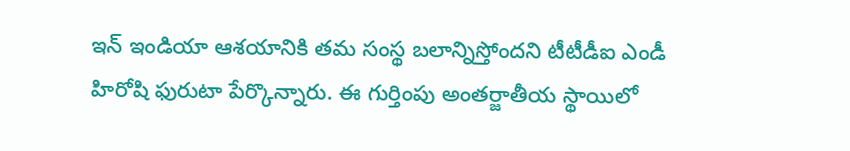ఇన్ ఇండియా ఆశయానికి తమ సంస్థ బలాన్నిస్తోందని టీటీడీఐ ఎండీ హిరోషి ఫురుటా పేర్కొన్నారు. ఈ గుర్తింపు అంతర్జాతీయ స్థాయిలో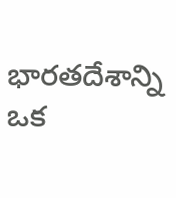భారతదేశాన్ని ఒక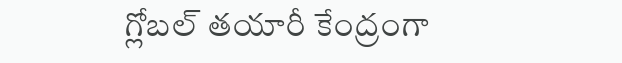గ్లోబల్ తయారీ కేంద్రంగా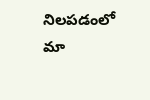నిలపడంలో మా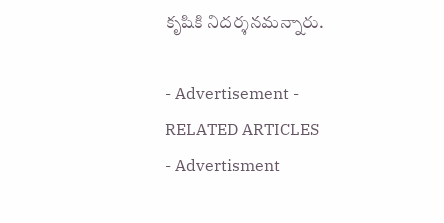కృషికి నిదర్శనమన్నారు.

- Advertisement -
RELATED ARTICLES
- Advertisment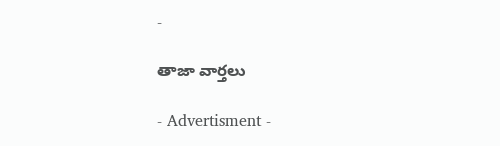-

తాజా వార్తలు

- Advertisment -